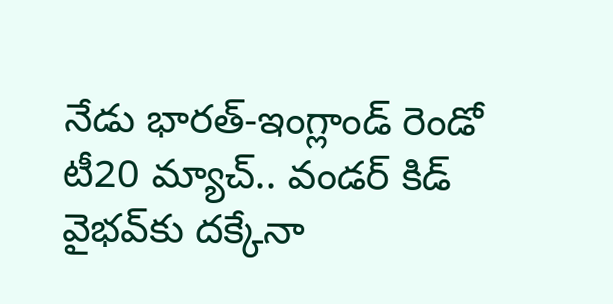నేడు భారత్-ఇంగ్లాండ్ రెండో టీ20 మ్యాచ్.. వండర్ కిడ్ వైభవ్‌కు దక్కేనా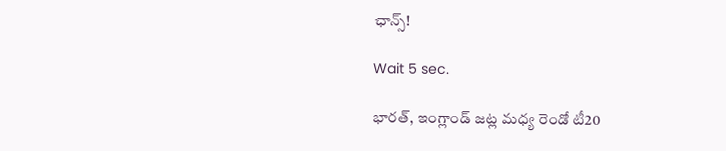ఛాన్స్!

Wait 5 sec.

భారత్, ఇంగ్లాండ్ జట్ల మధ్య రెండో టీ20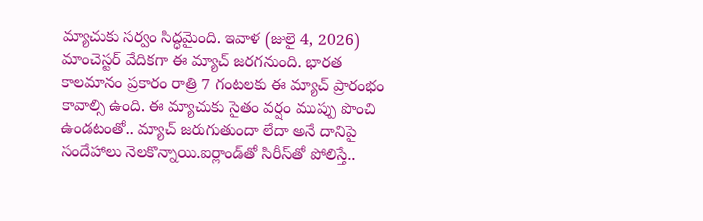మ్యాచుకు సర్వం సిద్ధమైంది. ఇవాళ (జులై 4, 2026) మాంచెస్టర్ వేదికగా ఈ మ్యాచ్ జరగనుంది. భారత కాలమానం ప్రకారం రాత్రి 7 గంటలకు ఈ మ్యాచ్ ప్రారంభం కావాల్సి ఉంది. ఈ మ్యాచుకు సైతం వర్షం ముప్పు పొంచి ఉండటంతో.. మ్యాచ్ జరుగుతుందా లేదా అనే దానిపై సందేహాలు నెలకొన్నాయి.ఐర్లాండ్‌తో సిరీస్‌తో పోలిస్తే..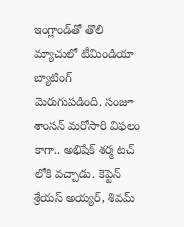ఇంగ్లాండ్‌తో తొలి మ్యాచులో టీమిండియా బ్యాటింగ్ మెరుగుపడింది. సంజూ శాంసన్ మరోసారి విఫలం కాగా.. అభిషేక్ శర్మ టచ్ లోకి వచ్చాడు. కెప్టెన్ శ్రేయస్ అయ్యర్, శివమ్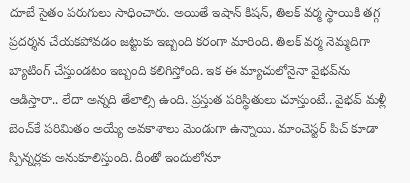దూబే సైతం పరుగులు సాధించారు. అయితే ఇషాన్ కిషన్, తిలక్ వర్మ స్థాయికి తగ్గ ప్రదర్శన చేయకపోవడం జట్టుకు ఇబ్బంది కరంగా మారింది. తిలక్ వర్మ నెమ్మదిగా బ్యాటింగ్ చేస్తుండటం ఇబ్బంది కలిగిస్తోంది. ఇక ఈ మ్యాచులోనైనా వైభవ్‌ను ఆడిస్తారా.. లేదా అన్నది తేలాల్సి ఉంది. ప్రస్తుత పరిస్థితులు చూస్తుంటే.. వైభవ్ మళ్లీ బెంచ్‌కే పరిమితం అయ్యే అవకాశాలు మెండుగా ఉన్నాయి. మాంచెస్టర్ పిచ్ కూడా స్పిన్నర్లకు అనుకూలిస్తుంది. దీంతో ఇందులోనూ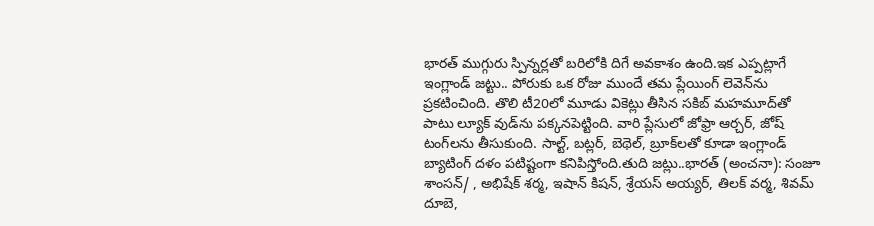భారత్ ముగ్గురు స్పిన్నర్లతో బరిలోకి దిగే అవకాశం ఉంది.ఇక ఎప్పట్లాగే ఇంగ్లాండ్ జట్టు.. పోరుకు ఒక రోజు ముందే తమ ప్లేయింగ్ లెవెన్‌ను ప్రకటించింది. తొలి టీ20లో మూడు వికెట్లు తీసిన సకిబ్ మహమూద్‌తో పాటు ల్యూక్ వుడ్‌ను పక్కనపెట్టింది. వారి ప్లేసులో జోఫ్రా ఆర్చర్, జోష్ టంగ్‌లను తీసుకుంది. సాల్ట్, బట్లర్, బెథెల్, బ్రూక్‌లతో కూడా ఇంగ్లాండ్ బ్యాటింగ్ దళం పటిష్టంగా కనిపిస్తోంది.తుది జట్లు..భారత్ (అంచనా): సంజూ శాంసన్/ , అభిషేక్ శర్మ, ఇషాన్ కిషన్, శ్రేయస్ అయ్యర్, తిలక్ వర్మ, శివమ్ దూబె,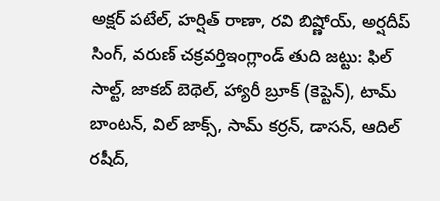అక్షర్ పటేల్, హర్షిత్ రాణా, రవి బిష్ణోయ్, అర్షదీప్ సింగ్, వరుణ్ చక్రవర్తిఇంగ్లాండ్ తుది జట్టు: ఫిల్ సాల్ట్, జాకబ్ బెథెల్, హ్యారీ బ్రూక్ (కెప్టెన్), టామ్ బాంటన్, విల్ జాక్స్, సామ్ కర్రన్, డాసన్, ఆదిల్ రషీద్,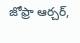జోఫ్రా ఆర్చర్,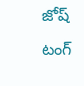జోష్ టంగ్